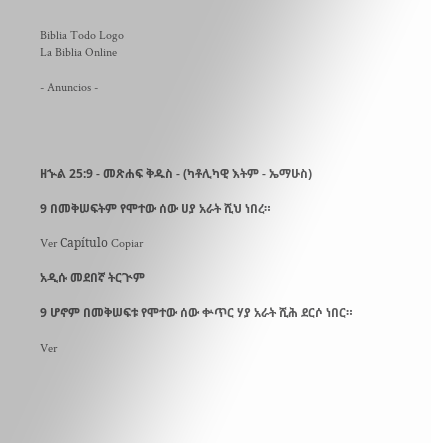Biblia Todo Logo
La Biblia Online

- Anuncios -




ዘኍል 25:9 - መጽሐፍ ቅዱስ - (ካቶሊካዊ እትም - ኤማሁስ)

9 በመቅሠፍትም የሞተው ሰው ሀያ አራት ሺህ ነበረ።

Ver Capítulo Copiar

አዲሱ መደበኛ ትርጒም

9 ሆኖም በመቅሠፍቱ የሞተው ሰው ቍጥር ሃያ አራት ሺሕ ደርሶ ነበር።

Ver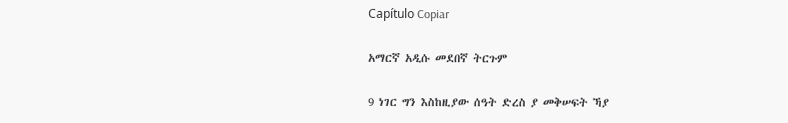Capítulo Copiar

አማርኛ አዲሱ መደበኛ ትርጉም

9 ነገር ግን እስከዚያው ሰዓት ድረስ ያ መቅሠፍት ኻያ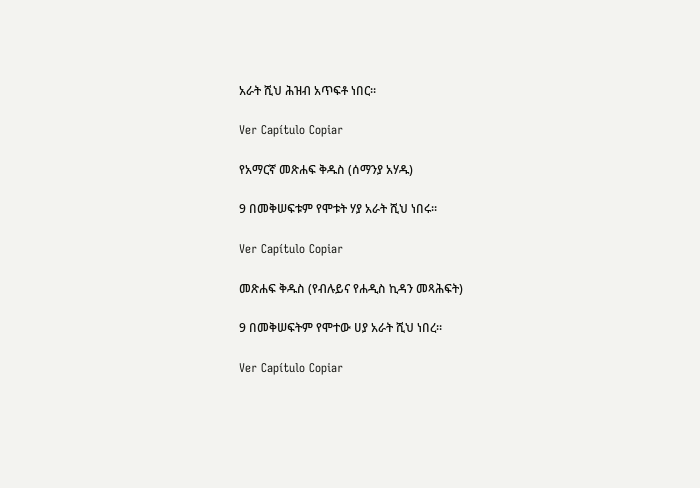አራት ሺህ ሕዝብ አጥፍቶ ነበር።

Ver Capítulo Copiar

የአማርኛ መጽሐፍ ቅዱስ (ሰማንያ አሃዱ)

9 በመቅሠፍቱም የሞቱት ሃያ አራት ሺህ ነበሩ።

Ver Capítulo Copiar

መጽሐፍ ቅዱስ (የብሉይና የሐዲስ ኪዳን መጻሕፍት)

9 በመቅሠፍትም የሞተው ሀያ አራት ሺህ ነበረ።

Ver Capítulo Copiar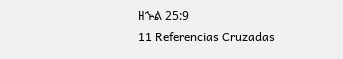ዘኍል 25:9
11 Referencias Cruzadas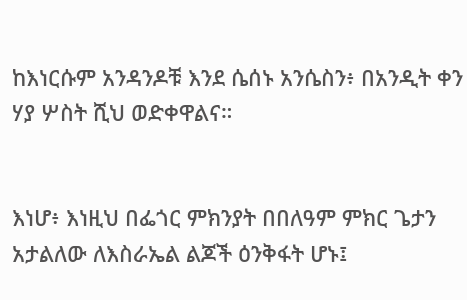ከእነርሱም አንዳንዶቹ እንደ ሴሰኑ አንሴስን፥ በአንዲት ቀን ሃያ ሦስት ሺህ ወድቀዋልና።


እነሆ፥ እነዚህ በፌጎር ምክንያት በበለዓም ምክር ጌታን አታልለው ለእስራኤል ልጆች ዕንቅፋት ሆኑ፤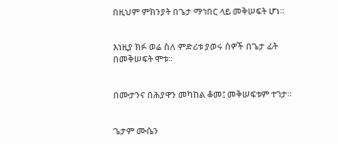በዚህም ምክንያት በጌታ ማኅበር ላይ መቅሠፍት ሆነ።


እነዚያ ክፉ ወሬ ስለ ምድሪቱ ያወሩ ሰዎች በጌታ ፊት በመቅሠፍት ሞቱ።


በሙታንና በሕያዋን መካከል ቆመ፤ መቅሠፍቱም ተገታ።


ጌታም ሙሴን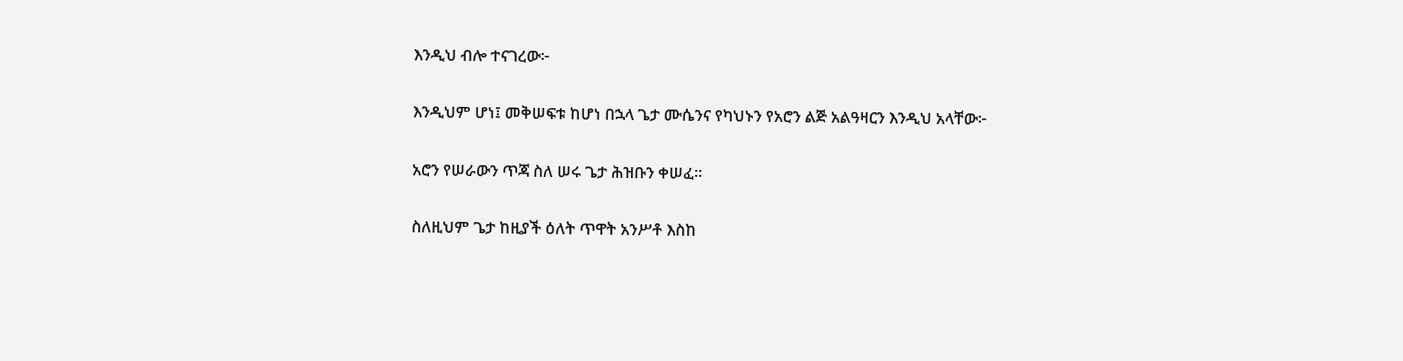እንዲህ ብሎ ተናገረው፦


እንዲህም ሆነ፤ መቅሠፍቱ ከሆነ በኋላ ጌታ ሙሴንና የካህኑን የአሮን ልጅ አልዓዛርን እንዲህ አላቸው፦


አሮን የሠራውን ጥጃ ስለ ሠሩ ጌታ ሕዝቡን ቀሠፈ።


ስለዚህም ጌታ ከዚያች ዕለት ጥዋት አንሥቶ እስከ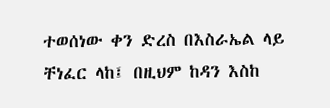ተወሰነው ቀን ድረስ በእስራኤል ላይ ቸነፈር ላከ፤ በዚህም ከዳን እስከ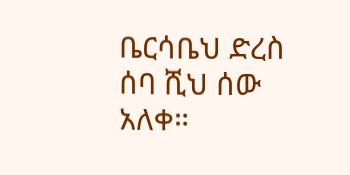ቤርሳቤህ ድረስ ሰባ ሺህ ሰው አለቀ።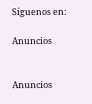Síguenos en:

Anuncios


Anuncios